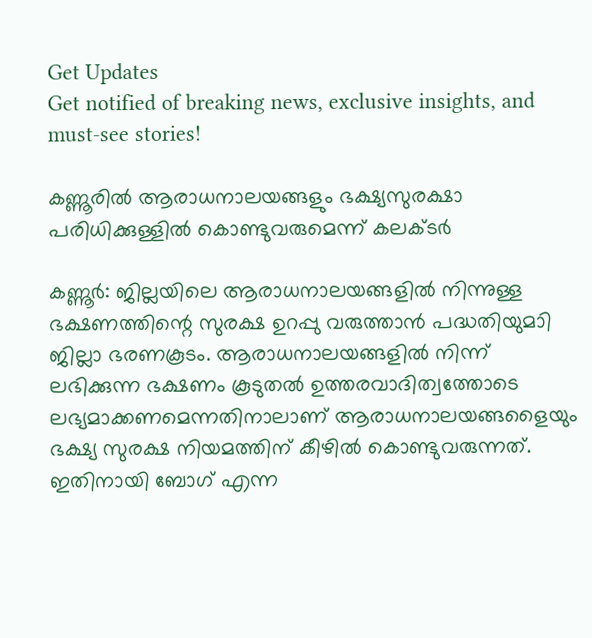Get Updates
Get notified of breaking news, exclusive insights, and must-see stories!

കണ്ണൂരില്‍ ആരാധനാലയങ്ങളും ഭക്ഷ്യസുരക്ഷാ പരിധിക്കുള്ളില്‍ കൊണ്ടുവരുമെന്ന് കലക്ടര്‍

കണ്ണൂര്‍: ജില്ലയിലെ ആരാധനാലയങ്ങളില്‍ നിന്നുള്ള ഭക്ഷണത്തിന്റെ സുരക്ഷ ഉറപ്പു വരുത്താന്‍ പദ്ധതിയുമാി ജില്ലാ ഭരണകൂടം. ആരാധനാലയങ്ങളില്‍ നിന്ന് ലഭിക്കുന്ന ഭക്ഷണം കൂടുതല്‍ ഉത്തരവാദിത്വത്തോടെ ലഭ്യമാക്കണമെന്നതിനാലാണ് ആരാധനാലയങ്ങളൈയും ഭക്ഷ്യ സുരക്ഷ നിയമത്തിന് കീഴില്‍ കൊണ്ടുവരുന്നത്. ഇതിനായി ബോഗ് എന്ന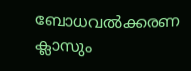ബോധവല്‍ക്കരണ ക്ലാസും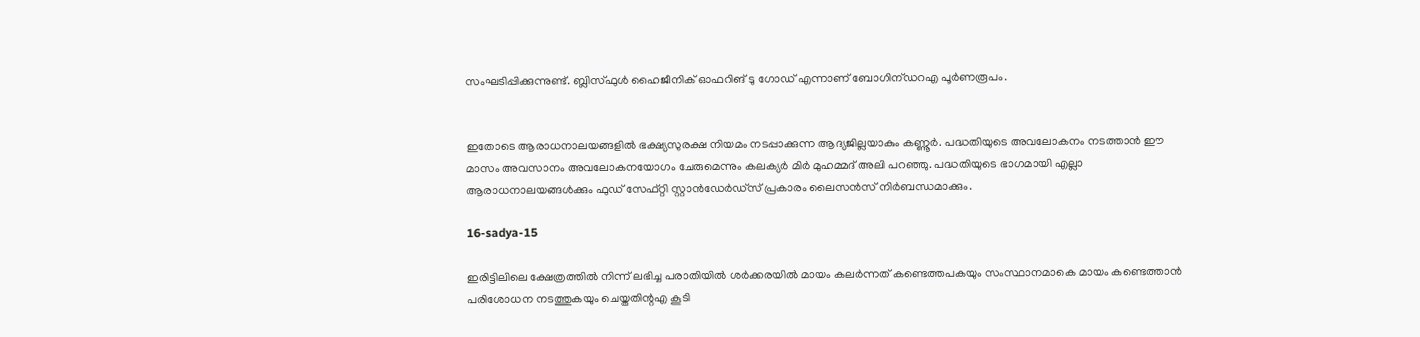സംഘടിപ്പിക്കുന്നുണ്ട്. ബ്ലിസ്ഫുള്‍ ഹൈജീനിക് ഓഫറിങ് ടു ഗോഡ് എന്നാണ് ബോഗിന്ഡറഎ പൂര്‍ണരൂപം.


ഇതോടെ ആരാധനാലയങ്ങളില്‍ ഭക്ഷ്യസുരക്ഷ നിയമം നടപ്പാക്കുന്ന ആദ്യജില്ലയാകും കണ്ണൂര്‍. പദ്ധതിയുടെ അവലോകനം നടത്താന്‍ ഈ മാസം അവസാനം അവലോകനയോഗം ചേരുമെന്നും കലക്യര്‍ മിര്‍ മുഹമ്മദ് അലി പറഞ്ഞു. പദ്ധതിയുടെ ഭാഗമായി എല്ലാ ആരാധനാലയങ്ങള്‍ക്കും ഫുഡ് സേഫ്റ്റി സ്റ്റാന്‍ഡേര്‍ഡ്‌സ് പ്രകാരം ലൈസന്‍സ് നിര്‍ബന്ധമാക്കും.

16-sadya-15

ഇരിട്ടിലിലെ ക്ഷേത്രത്തില്‍ നിന്ന് ലഭിച്ച പരാതിയില്‍ ശര്‍ക്കരയില്‍ മായം കലര്‍ന്നത് കണ്ടെത്തപകയും സംസ്ഥാനമാകെ മായം കണ്ടെത്താന്‍ പരിശോധന നടത്തുകയും ചെയ്തതിന്റഎ കൂടി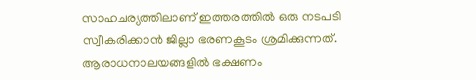സാഹചര്യത്തിലാണ് ഇത്തരത്തില്‍ ഒരു നടപടി സ്വീകരിക്കാന്‍ ജില്ലാ ഭരണകൂടം ശ്രമിക്കുന്നത്. ആരാധനാലയങ്ങളില്‍ ഭക്ഷണം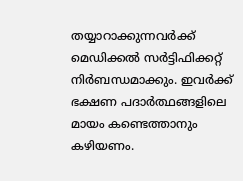തയ്യാറാക്കുന്നവര്‍ക്ക് മെഡിക്കല്‍ സര്‍ട്ടിഫിക്കറ്റ് നിര്‍ബന്ധമാക്കും. ഇവര്‍ക്ക് ഭക്ഷണ പദാര്‍ത്ഥങ്ങളിലെ മായം കണ്ടെത്താനും കഴിയണം.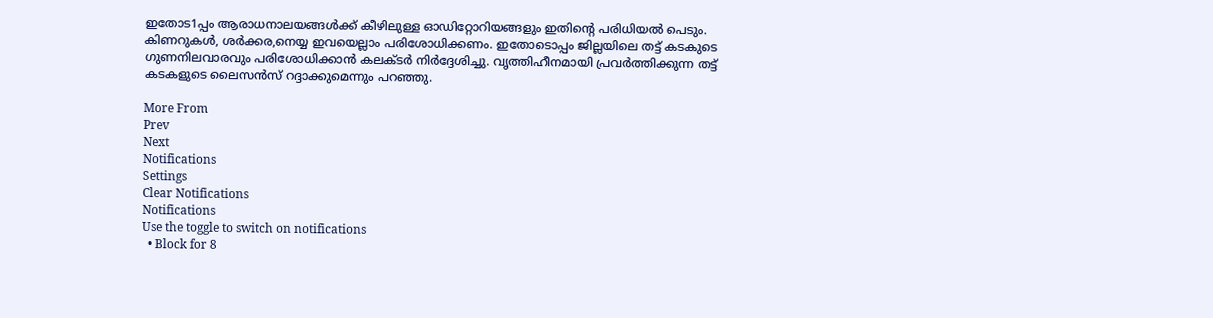ഇതോട1പ്പം ആരാധനാലയങ്ങള്‍ക്ക് കീഴിലുള്ള ഓഡിറ്റോറിയങ്ങളും ഇതിന്റെ പരിധിയല്‍ പെടും. കിണറുകള്‍, ശര്‍ക്കര,നെയ്യ ഇവയെല്ലാം പരിശോധിക്കണം. ഇതോടൊപ്പം ജില്ലയിലെ തട്ട് കടകുടെ ഗുണനിലവാരവും പരിശോധിക്കാന്‍ കലക്ടര്‍ നിര്‍ദ്ദേശിച്ചു. വൃത്തിഹീനമായി പ്രവര്‍ത്തിക്കുന്ന തട്ട് കടകളുടെ ലൈസന്‍സ് റദ്ദാക്കുമെന്നും പറഞ്ഞു.

More From
Prev
Next
Notifications
Settings
Clear Notifications
Notifications
Use the toggle to switch on notifications
  • Block for 8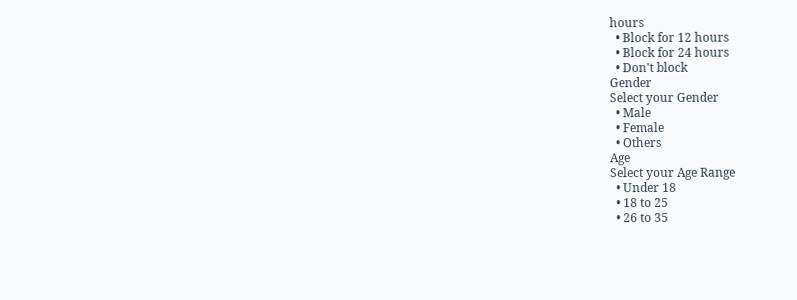hours
  • Block for 12 hours
  • Block for 24 hours
  • Don't block
Gender
Select your Gender
  • Male
  • Female
  • Others
Age
Select your Age Range
  • Under 18
  • 18 to 25
  • 26 to 35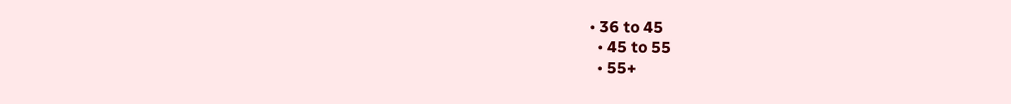• 36 to 45
  • 45 to 55
  • 55+